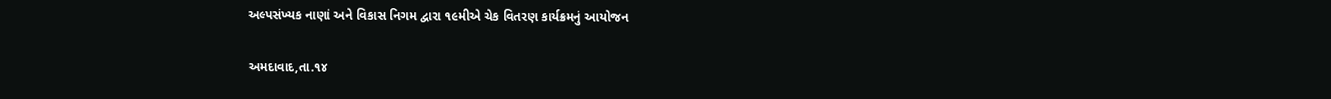અલ્પસંખ્યક નાણાં અને વિકાસ નિગમ દ્વારા ૧૯મીએ ચેક વિતરણ કાર્યક્રમનું આયોજન

અમદાવાદ,તા.૧૪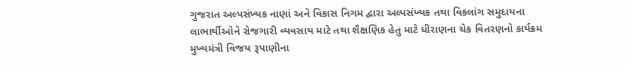ગુજરાત અલ્પસંખ્યક નાણાં અને વિકાસ નિગમ દ્વારા અલ્પસંખ્યક તથા વિકલાંગ સમુદાયના લાભાર્થીઓને રોજગારી વ્યવસાય માટે તથા શૈક્ષણિક હેતુ માટે ધીરાણના ચેક વિતરણનો કાર્યક્રમ મુખ્યમંત્રી વિજય રૂપાણીના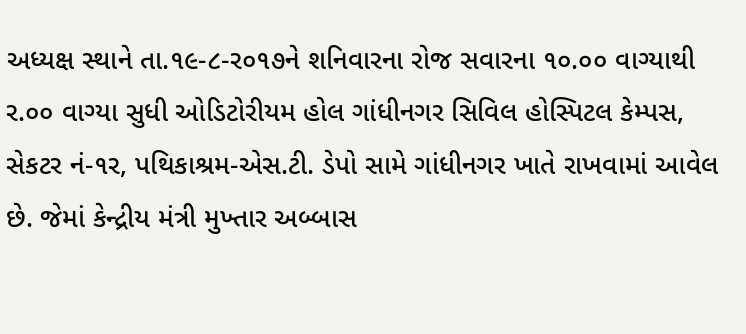અધ્યક્ષ સ્થાને તા.૧૯-૮-ર૦૧૭ને શનિવારના રોજ સવારના ૧૦.૦૦ વાગ્યાથી ર.૦૦ વાગ્યા સુધી ઓડિટોરીયમ હોલ ગાંધીનગર સિવિલ હોસ્પિટલ કેમ્પસ, સેકટર નં-૧ર, પથિકાશ્રમ-એસ.ટી. ડેપો સામે ગાંધીનગર ખાતે રાખવામાં આવેલ છે. જેમાં કેન્દ્રીય મંત્રી મુખ્તાર અબ્બાસ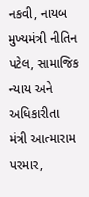નકવી, નાયબ મુખ્યમંત્રી નીતિન પટેલ, સામાજિક ન્યાય અને અધિકારીતા મંત્રી આત્મારામ પરમાર,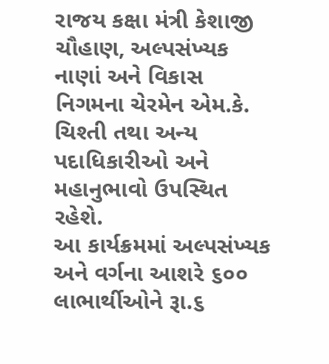રાજય કક્ષા મંત્રી કેશાજી ચૌહાણ, અલ્પસંખ્યક નાણાં અને વિકાસ નિગમના ચેરમેન એમ.કે. ચિશ્તી તથા અન્ય પદાધિકારીઓ અને મહાનુભાવો ઉપસ્થિત રહેશે.
આ કાર્યક્રમમાં અલ્પસંખ્યક અને વર્ગના આશરે ૬૦૦ લાભાર્થીઓને રૂા.૬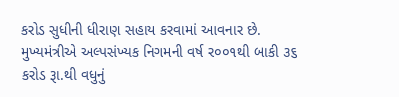કરોડ સુધીની ધીરાણ સહાય કરવામાં આવનાર છે. મુખ્યમંત્રીએ અલ્પસંખ્યક નિગમની વર્ષ ર૦૦૧થી બાકી ૩૬ કરોડ રૂા.થી વધુનું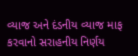વ્યાજ અને દંડનીય વ્યાજ માફ કરવાનો સરાહનીય નિર્ણય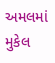અમલમાં મુકેલ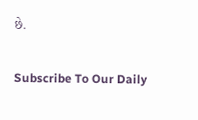છે.

Subscribe To Our Daily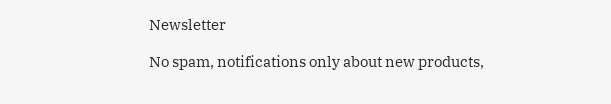Newsletter

No spam, notifications only about new products,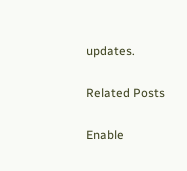updates.

Related Posts

Enable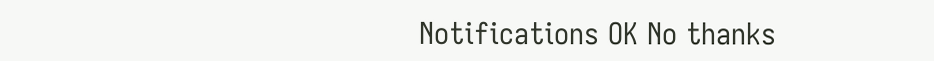Notifications OK No thanks